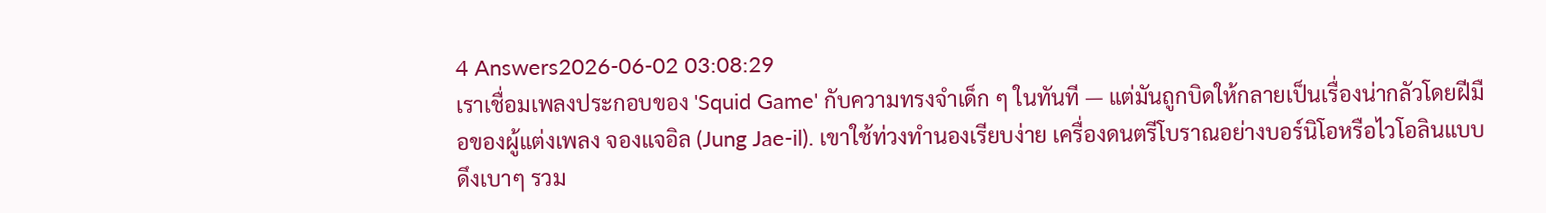4 Answers2026-06-02 03:08:29
เราเชื่อมเพลงประกอบของ 'Squid Game' กับความทรงจำเด็ก ๆ ในทันที — แต่มันถูกบิดให้กลายเป็นเรื่องน่ากลัวโดยฝีมือของผู้แต่งเพลง จองแจอิล (Jung Jae-il). เขาใช้ท่วงทำนองเรียบง่าย เครื่องดนตรีโบราณอย่างบอร์นิโอหรือไวโอลินแบบดึงเบาๆ รวม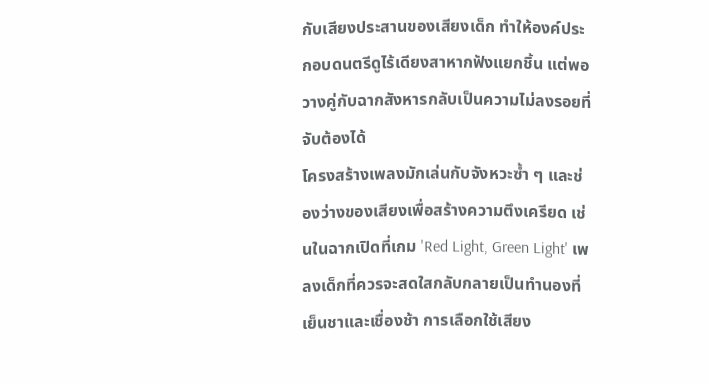กับเสียงประสานของเสียงเด็ก ทำให้องค์ประกอบดนตรีดูไร้เดียงสาหากฟังแยกชิ้น แต่พอวางคู่กับฉากสังหารกลับเป็นความไม่ลงรอยที่จับต้องได้
โครงสร้างเพลงมักเล่นกับจังหวะซ้ำ ๆ และช่องว่างของเสียงเพื่อสร้างความตึงเครียด เช่นในฉากเปิดที่เกม 'Red Light, Green Light' เพลงเด็กที่ควรจะสดใสกลับกลายเป็นทำนองที่เย็นชาและเชื่องช้า การเลือกใช้เสียง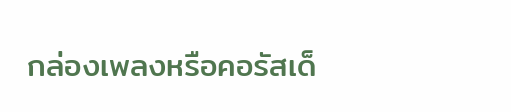กล่องเพลงหรือคอรัสเด็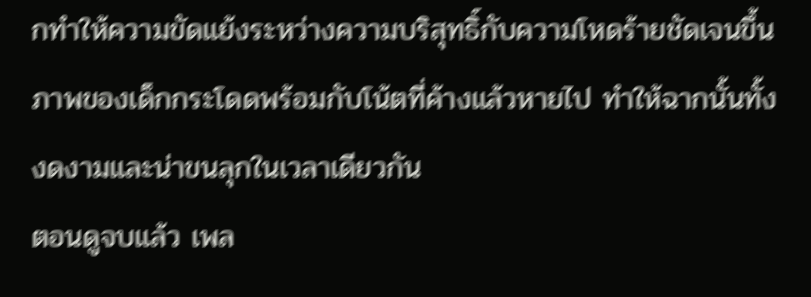กทำให้ความขัดแย้งระหว่างความบริสุทธิ์กับความโหดร้ายชัดเจนขึ้น ภาพของเด็กกระโดดพร้อมกับโน้ตที่ค้างแล้วหายไป ทำให้ฉากนั้นทั้งงดงามและน่าขนลุกในเวลาเดียวกัน
ตอนดูจบแล้ว เพล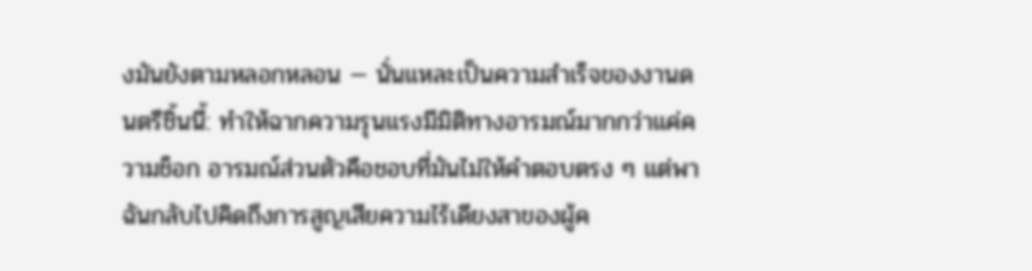งมันยังตามหลอกหลอน — นั่นแหละเป็นความสำเร็จของงานดนตรีชิ้นนี้: ทำให้ฉากความรุนแรงมีมิติทางอารมณ์มากกว่าแค่ความช็อก อารมณ์ส่วนตัวคือชอบที่มันไม่ให้คำตอบตรง ๆ แต่พาฉันกลับไปคิดถึงการสูญเสียความไร้เดียงสาของผู้ค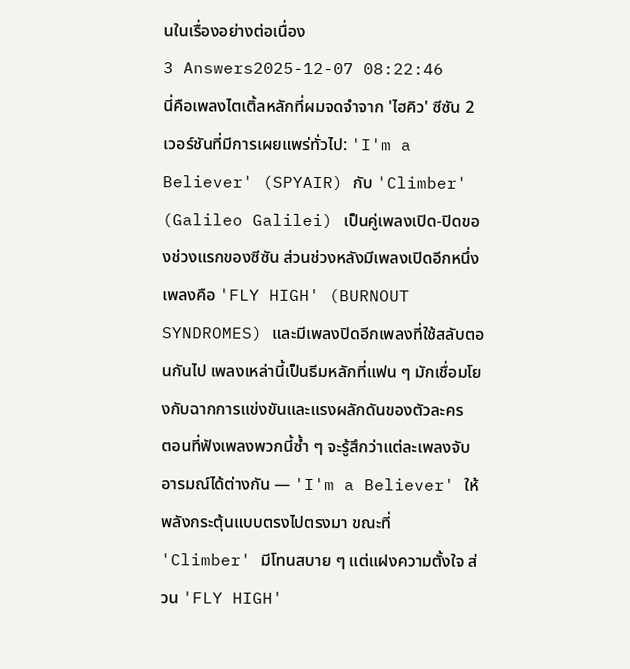นในเรื่องอย่างต่อเนื่อง
3 Answers2025-12-07 08:22:46
นี่คือเพลงไตเติ้ลหลักที่ผมจดจำจาก 'ไฮคิว' ซีซัน 2 เวอร์ชันที่มีการเผยแพร่ทั่วไป: 'I'm a Believer' (SPYAIR) กับ 'Climber' (Galileo Galilei) เป็นคู่เพลงเปิด-ปิดของช่วงแรกของซีซัน ส่วนช่วงหลังมีเพลงเปิดอีกหนึ่งเพลงคือ 'FLY HIGH' (BURNOUT SYNDROMES) และมีเพลงปิดอีกเพลงที่ใช้สลับตอนกันไป เพลงเหล่านี้เป็นธีมหลักที่แฟน ๆ มักเชื่อมโยงกับฉากการแข่งขันและแรงผลักดันของตัวละคร
ตอนที่ฟังเพลงพวกนี้ซ้ำ ๆ จะรู้สึกว่าแต่ละเพลงจับอารมณ์ได้ต่างกัน — 'I'm a Believer' ให้พลังกระตุ้นแบบตรงไปตรงมา ขณะที่ 'Climber' มีโทนสบาย ๆ แต่แฝงความตั้งใจ ส่วน 'FLY HIGH'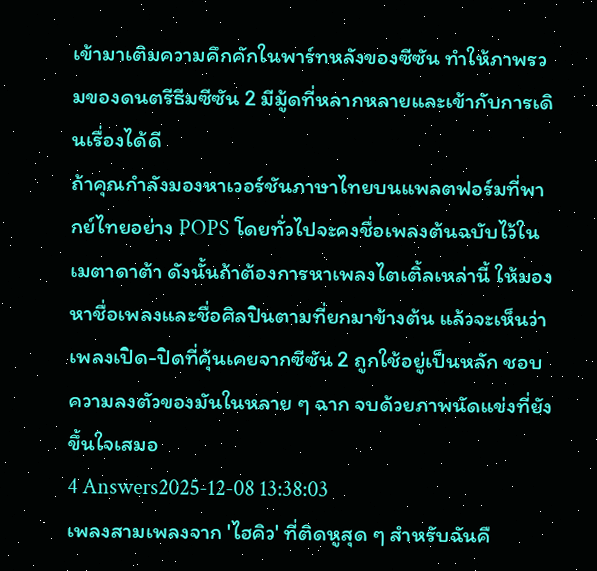เข้ามาเติมความคึกคักในพาร์ทหลังของซีซัน ทำให้ภาพรวมของดนตรีธีมซีซัน 2 มีมู้ดที่หลากหลายและเข้ากับการเดินเรื่องได้ดี
ถ้าคุณกำลังมองหาเวอร์ชันภาษาไทยบนแพลตฟอร์มที่พากย์ไทยอย่าง POPS โดยทั่วไปจะคงชื่อเพลงต้นฉบับไว้ในเมตาดาต้า ดังนั้นถ้าต้องการหาเพลงไตเติ้ลเหล่านี้ ให้มองหาชื่อเพลงและชื่อศิลปินตามที่ยกมาข้างต้น แล้วจะเห็นว่าเพลงเปิด-ปิดที่คุ้นเคยจากซีซัน 2 ถูกใช้อยู่เป็นหลัก ชอบความลงตัวของมันในหลาย ๆ ฉาก จบด้วยภาพนัดแข่งที่ยังขึ้นใจเสมอ
4 Answers2025-12-08 13:38:03
เพลงสามเพลงจาก 'ไฮคิว' ที่ติดหูสุด ๆ สำหรับฉันคื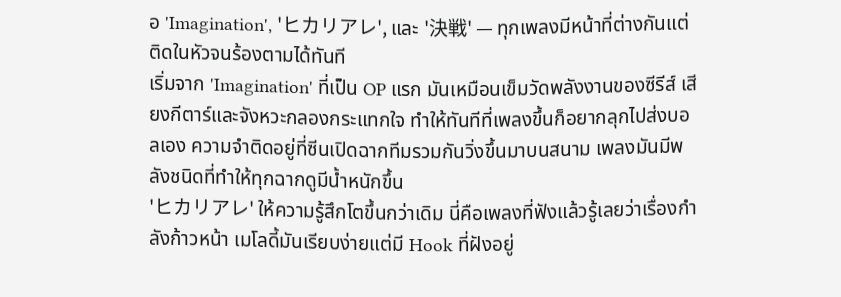อ 'Imagination', 'ヒカリアレ', และ '決戦' — ทุกเพลงมีหน้าที่ต่างกันแต่ติดในหัวจนร้องตามได้ทันที
เริ่มจาก 'Imagination' ที่เป็น OP แรก มันเหมือนเข็มวัดพลังงานของซีรีส์ เสียงกีตาร์และจังหวะกลองกระแทกใจ ทำให้ทันทีที่เพลงขึ้นก็อยากลุกไปส่งบอลเอง ความจำติดอยู่ที่ซีนเปิดฉากทีมรวมกันวิ่งขึ้นมาบนสนาม เพลงมันมีพลังชนิดที่ทำให้ทุกฉากดูมีน้ำหนักขึ้น
'ヒカリアレ' ให้ความรู้สึกโตขึ้นกว่าเดิม นี่คือเพลงที่ฟังแล้วรู้เลยว่าเรื่องกำลังก้าวหน้า เมโลดี้มันเรียบง่ายแต่มี Hook ที่ฝังอยู่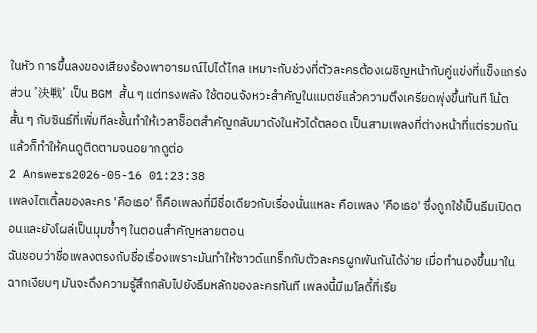ในหัว การขึ้นลงของเสียงร้องพาอารมณ์ไปได้ไกล เหมาะกับช่วงที่ตัวละครต้องเผชิญหน้ากับคู่แข่งที่แข็งแกร่ง
ส่วน '決戦' เป็น BGM สั้น ๆ แต่ทรงพลัง ใช้ตอนจังหวะสำคัญในแมตช์แล้วความตึงเครียดพุ่งขึ้นทันที โน้ตสั้น ๆ กับซินธ์ที่เพิ่มทีละชั้นทำให้เวลาช็อตสำคัญกลับมาดังในหัวได้ตลอด เป็นสามเพลงที่ต่างหน้าที่แต่รวมกันแล้วก็ทำให้คนดูติดตามจนอยากดูต่อ
2 Answers2026-05-16 01:23:38
เพลงไตเติ้ลของละคร 'คือเธอ' ก็คือเพลงที่มีชื่อเดียวกับเรื่องนั่นแหละ คือเพลง 'คือเธอ' ซึ่งถูกใช้เป็นธีมเปิดตอนและยังโผล่เป็นมุมซ้ำๆ ในตอนสำคัญหลายตอน
ฉันชอบว่าชื่อเพลงตรงกับชื่อเรื่องเพราะมันทำให้ซาวด์แทร็กกับตัวละครผูกพันกันได้ง่าย เมื่อทำนองขึ้นมาในฉากเงียบๆ มันจะดึงความรู้สึกกลับไปยังธีมหลักของละครทันที เพลงนี้มีเมโลดี้ที่เรีย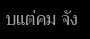บแต่คม จัง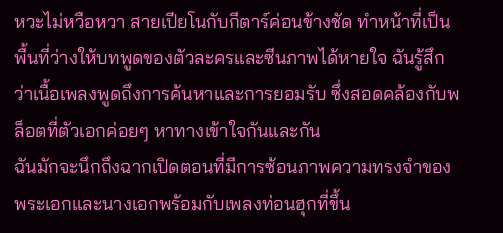หวะไม่หวือหวา สายเปียโนกับกีตาร์ค่อนข้างชัด ทำหน้าที่เป็นพื้นที่ว่างให้บทพูดของตัวละครและซีนภาพได้หายใจ ฉันรู้สึกว่าเนื้อเพลงพูดถึงการค้นหาและการยอมรับ ซึ่งสอดคล้องกับพล็อตที่ตัวเอกค่อยๆ หาทางเข้าใจกันและกัน
ฉันมักจะนึกถึงฉากเปิดตอนที่มีการซ้อนภาพความทรงจำของพระเอกและนางเอกพร้อมกับเพลงท่อนฮุกที่ขึ้น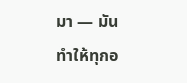มา — มันทำให้ทุกอ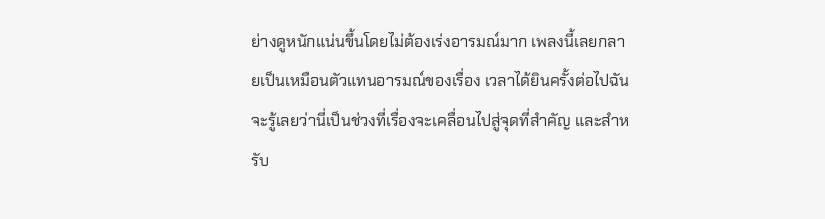ย่างดูหนักแน่นขึ้นโดยไม่ต้องเร่งอารมณ์มาก เพลงนี้เลยกลายเป็นเหมือนตัวแทนอารมณ์ของเรื่อง เวลาได้ยินครั้งต่อไปฉันจะรู้เลยว่านี่เป็นช่วงที่เรื่องจะเคลื่อนไปสู่จุดที่สำคัญ และสำหรับ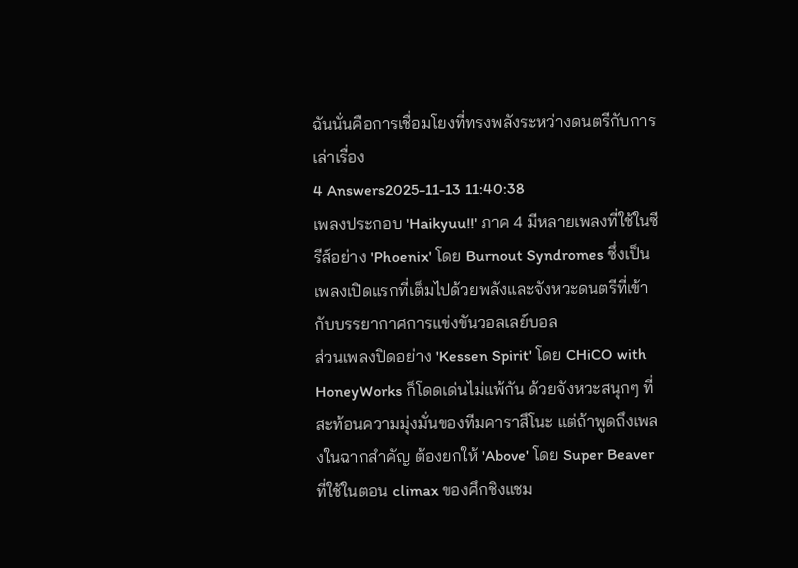ฉันนั่นคือการเชื่อมโยงที่ทรงพลังระหว่างดนตรีกับการเล่าเรื่อง
4 Answers2025-11-13 11:40:38
เพลงประกอบ 'Haikyuu!!' ภาค 4 มีหลายเพลงที่ใช้ในซีรีส์อย่าง 'Phoenix' โดย Burnout Syndromes ซึ่งเป็นเพลงเปิดแรกที่เต็มไปด้วยพลังและจังหวะดนตรีที่เข้ากับบรรยากาศการแข่งขันวอลเลย์บอล
ส่วนเพลงปิดอย่าง 'Kessen Spirit' โดย CHiCO with HoneyWorks ก็โดดเด่นไม่แพ้กัน ด้วยจังหวะสนุกๆ ที่สะท้อนความมุ่งมั่นของทีมคาราสึโนะ แต่ถ้าพูดถึงเพลงในฉากสำคัญ ต้องยกให้ 'Above' โดย Super Beaver ที่ใช้ในตอน climax ของศึกชิงแชม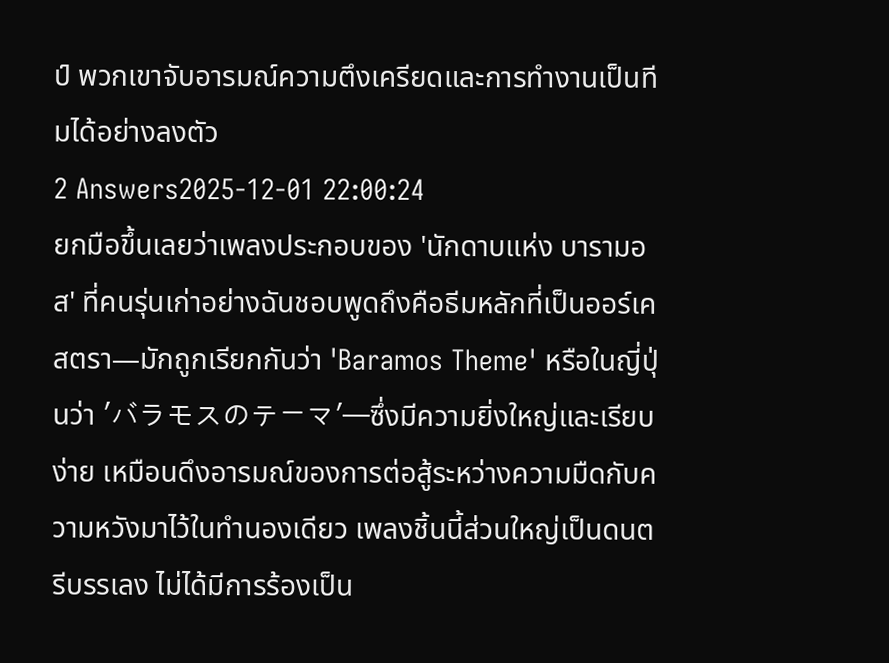ป์ พวกเขาจับอารมณ์ความตึงเครียดและการทำงานเป็นทีมได้อย่างลงตัว
2 Answers2025-12-01 22:00:24
ยกมือขึ้นเลยว่าเพลงประกอบของ 'นักดาบแห่ง บารามอส' ที่คนรุ่นเก่าอย่างฉันชอบพูดถึงคือธีมหลักที่เป็นออร์เคสตรา—มักถูกเรียกกันว่า 'Baramos Theme' หรือในญี่ปุ่นว่า 'バラモスのテーマ'—ซึ่งมีความยิ่งใหญ่และเรียบง่าย เหมือนดึงอารมณ์ของการต่อสู้ระหว่างความมืดกับความหวังมาไว้ในทำนองเดียว เพลงชิ้นนี้ส่วนใหญ่เป็นดนตรีบรรเลง ไม่ได้มีการร้องเป็น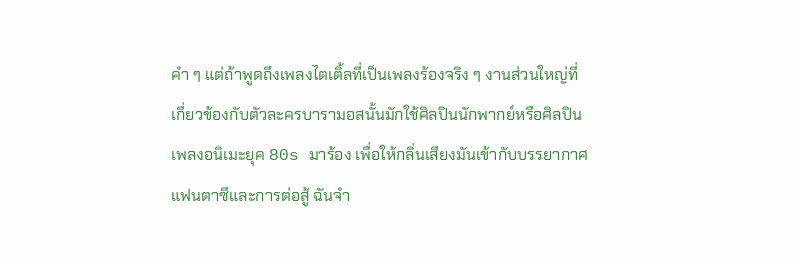คำ ๆ แต่ถ้าพูดถึงเพลงไตเติ้ลที่เป็นเพลงร้องจริง ๆ งานส่วนใหญ่ที่เกี่ยวข้องกับตัวละครบารามอสนั้นมักใช้ศิลปินนักพากย์หรือศิลปินเพลงอนิเมะยุค 80s มาร้อง เพื่อให้กลิ่นเสียงมันเข้ากับบรรยากาศแฟนตาซีและการต่อสู้ ฉันจำ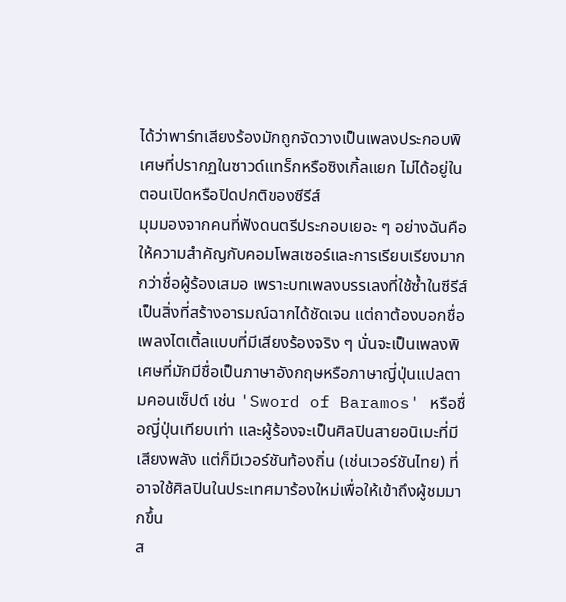ได้ว่าพาร์ทเสียงร้องมักถูกจัดวางเป็นเพลงประกอบพิเศษที่ปรากฏในซาวด์แทร็กหรือซิงเกิ้ลแยก ไม่ได้อยู่ในตอนเปิดหรือปิดปกติของซีรีส์
มุมมองจากคนที่ฟังดนตรีประกอบเยอะ ๆ อย่างฉันคือ ให้ความสำคัญกับคอมโพสเซอร์และการเรียบเรียงมากกว่าชื่อผู้ร้องเสมอ เพราะบทเพลงบรรเลงที่ใช้ซ้ำในซีรีส์เป็นสิ่งที่สร้างอารมณ์ฉากได้ชัดเจน แต่ถาต้องบอกชื่อเพลงไตเติ้ลแบบที่มีเสียงร้องจริง ๆ นั่นจะเป็นเพลงพิเศษที่มักมีชื่อเป็นภาษาอังกฤษหรือภาษาญี่ปุ่นแปลตามคอนเซ็ปต์ เช่น 'Sword of Baramos' หรือชื่อญี่ปุ่นเทียบเท่า และผู้ร้องจะเป็นศิลปินสายอนิเมะที่มีเสียงพลัง แต่ก็มีเวอร์ชันท้องถิ่น (เช่นเวอร์ชันไทย) ที่อาจใช้ศิลปินในประเทศมาร้องใหม่เพื่อให้เข้าถึงผู้ชมมากขึ้น
ส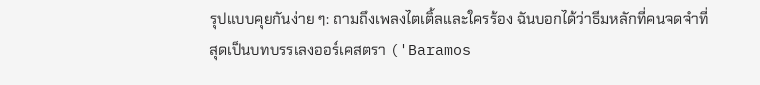รุปแบบคุยกันง่าย ๆ: ถามถึงเพลงไตเติ้ลและใครร้อง ฉันบอกได้ว่าธีมหลักที่คนจดจำที่สุดเป็นบทบรรเลงออร์เคสตรา ('Baramos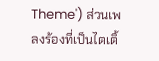Theme') ส่วนเพลงร้องที่เป็นไตเติ้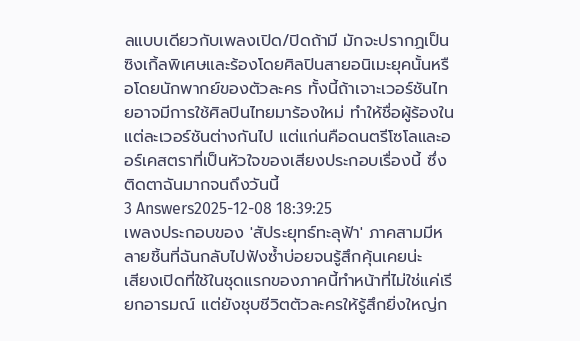ลแบบเดียวกับเพลงเปิด/ปิดถ้ามี มักจะปรากฏเป็นซิงเกิ้ลพิเศษและร้องโดยศิลปินสายอนิเมะยุคนั้นหรือโดยนักพากย์ของตัวละคร ทั้งนี้ถ้าเจาะเวอร์ชันไทยอาจมีการใช้ศิลปินไทยมาร้องใหม่ ทำให้ชื่อผู้ร้องในแต่ละเวอร์ชันต่างกันไป แต่แก่นคือดนตรีโซโลและออร์เคสตราที่เป็นหัวใจของเสียงประกอบเรื่องนี้ ซึ่งติดตาฉันมากจนถึงวันนี้
3 Answers2025-12-08 18:39:25
เพลงประกอบของ 'สัประยุทธ์ทะลุฟ้า' ภาคสามมีหลายชิ้นที่ฉันกลับไปฟังซ้ำบ่อยจนรู้สึกคุ้นเคยน่ะ
เสียงเปิดที่ใช้ในชุดแรกของภาคนี้ทำหน้าที่ไม่ใช่แค่เรียกอารมณ์ แต่ยังชุบชีวิตตัวละครให้รู้สึกยิ่งใหญ่ก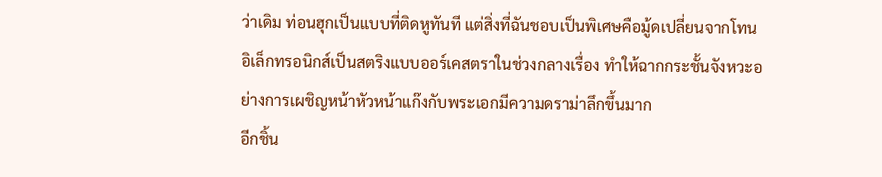ว่าเดิม ท่อนฮุกเป็นแบบที่ติดหูทันที แต่สิ่งที่ฉันชอบเป็นพิเศษคือมู้ดเปลี่ยนจากโทนอิเล็กทรอนิกส์เป็นสตริงแบบออร์เคสตราในช่วงกลางเรื่อง ทำให้ฉากกระชั้นจังหวะอย่างการเผชิญหน้าหัวหน้าแก๊งกับพระเอกมีความดราม่าลึกขึ้นมาก
อีกชิ้น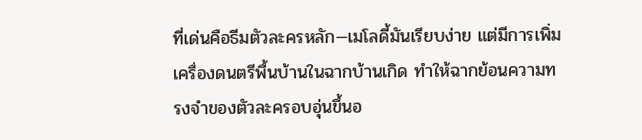ที่เด่นคือธีมตัวละครหลัก—เมโลดี้มันเรียบง่าย แต่มีการเพิ่มเครื่องดนตรีพื้นบ้านในฉากบ้านเกิด ทำให้ฉากย้อนความทรงจำของตัวละครอบอุ่นขึ้นอ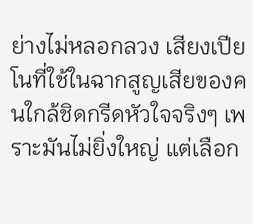ย่างไม่หลอกลวง เสียงเปียโนที่ใช้ในฉากสูญเสียของคนใกล้ชิดกรีดหัวใจจริงๆ เพราะมันไม่ยิ่งใหญ่ แต่เลือก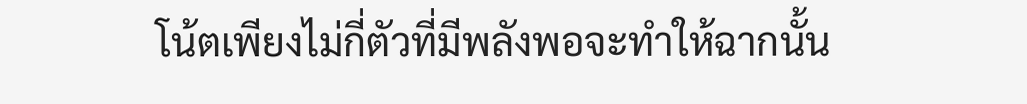โน้ตเพียงไม่กี่ตัวที่มีพลังพอจะทำให้ฉากนั้น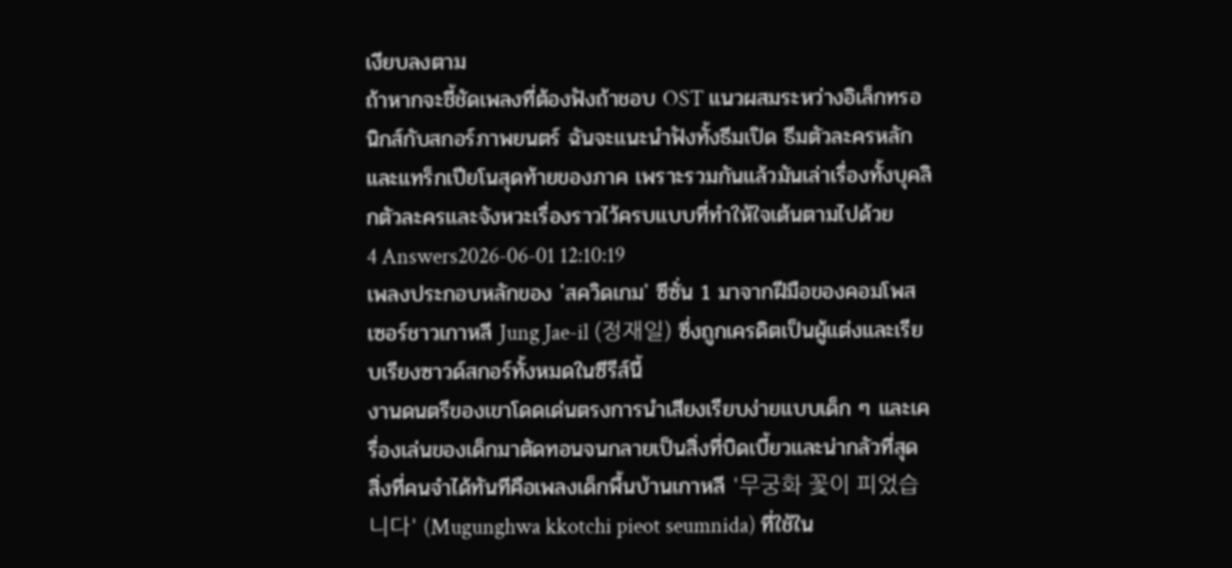เงียบลงตาม
ถ้าหากจะชี้ชัดเพลงที่ต้องฟังถ้าชอบ OST แนวผสมระหว่างอิเล็กทรอนิกส์กับสกอร์ภาพยนตร์ ฉันจะแนะนำฟังทั้งธีมเปิด ธีมตัวละครหลัก และแทร็กเปียโนสุดท้ายของภาค เพราะรวมกันแล้วมันเล่าเรื่องทั้งบุคลิกตัวละครและจังหวะเรื่องราวไว้ครบแบบที่ทำให้ใจเต้นตามไปด้วย
4 Answers2026-06-01 12:10:19
เพลงประกอบหลักของ 'สควิดเกม' ซีซั่น 1 มาจากฝีมือของคอมโพสเซอร์ชาวเกาหลี Jung Jae-il (정재일) ซึ่งถูกเครดิตเป็นผู้แต่งและเรียบเรียงซาวด์สกอร์ทั้งหมดในซีรีส์นี้
งานดนตรีของเขาโดดเด่นตรงการนำเสียงเรียบง่ายแบบเด็ก ๆ และเครื่องเล่นของเด็กมาตัดทอนจนกลายเป็นสิ่งที่บิดเบี้ยวและน่ากลัวที่สุด สิ่งที่คนจำได้ทันทีคือเพลงเด็กพื้นบ้านเกาหลี '무궁화 꽃이 피었습니다' (Mugunghwa kkotchi pieot seumnida) ที่ใช้ใน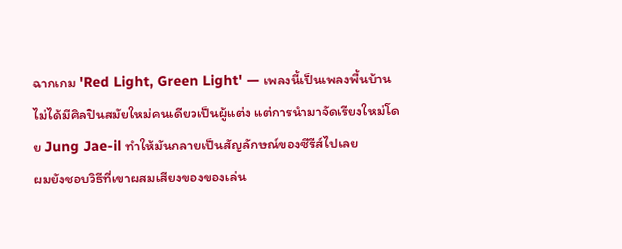ฉากเกม 'Red Light, Green Light' — เพลงนี้เป็นเพลงพื้นบ้าน ไม่ได้มีศิลปินสมัยใหม่คนเดียวเป็นผู้แต่ง แต่การนำมาจัดเรียงใหม่โดย Jung Jae-il ทำให้มันกลายเป็นสัญลักษณ์ของซีรีส์ไปเลย
ผมยังชอบวิธีที่เขาผสมเสียงของของเล่น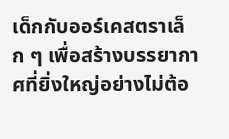เด็กกับออร์เคสตราเล็ก ๆ เพื่อสร้างบรรยากาศที่ยิ่งใหญ่อย่างไม่ต้อ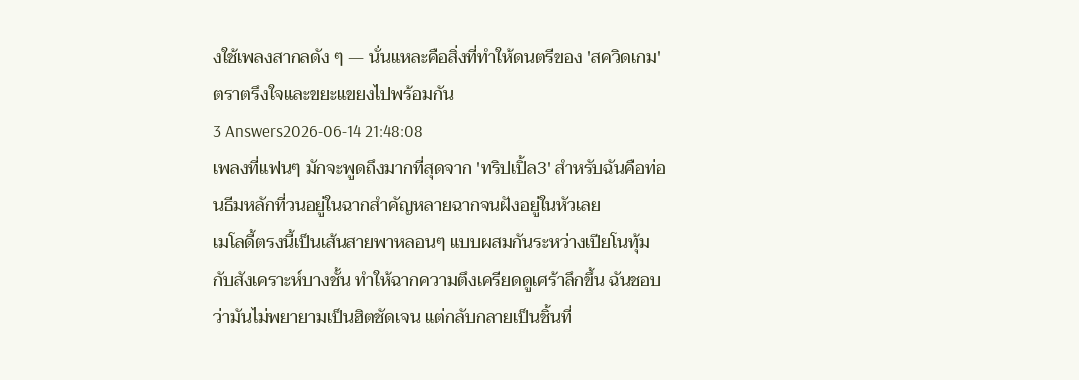งใช้เพลงสากลดัง ๆ — นั่นแหละคือสิ่งที่ทำให้ดนตรีของ 'สควิดเกม' ตราตรึงใจและขยะแขยงไปพร้อมกัน
3 Answers2026-06-14 21:48:08
เพลงที่แฟนๆ มักจะพูดถึงมากที่สุดจาก 'ทริปเปิ้ล3' สำหรับฉันคือท่อนธีมหลักที่วนอยู่ในฉากสำคัญหลายฉากจนฝังอยู่ในหัวเลย
เมโลดี้ตรงนี้เป็นเส้นสายพาหลอนๆ แบบผสมกันระหว่างเปียโนทุ้มกับสังเคราะห์บางชั้น ทำให้ฉากความตึงเครียดดูเศร้าลึกขึ้น ฉันชอบว่ามันไม่พยายามเป็นฮิตชัดเจน แต่กลับกลายเป็นชิ้นที่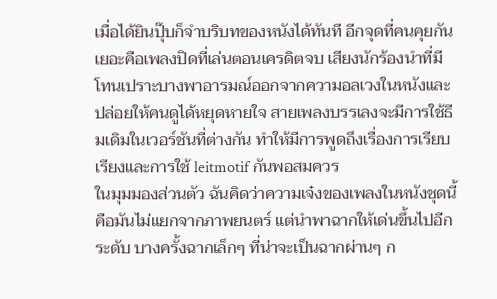เมื่อได้ยินปุ๊บก็จำบริบทของหนังได้ทันที อีกจุดที่คนคุยกันเยอะคือเพลงปิดที่เล่นตอนเครดิตจบ เสียงนักร้องนำที่มีโทนเปราะบางพาอารมณ์ออกจากความอลเวงในหนังและปล่อยให้คนดูได้หยุดหายใจ สายเพลงบรรเลงจะมีการใช้ธีมเดิมในเวอร์ชันที่ต่างกัน ทำให้มีการพูดถึงเรื่องการเรียบเรียงและการใช้ leitmotif กันพอสมควร
ในมุมมองส่วนตัว ฉันคิดว่าความเจ๋งของเพลงในหนังชุดนี้คือมันไม่แยกจากภาพยนตร์ แต่นำพาฉากให้เด่นขึ้นไปอีกระดับ บางครั้งฉากเล็กๆ ที่น่าจะเป็นฉากผ่านๆ ก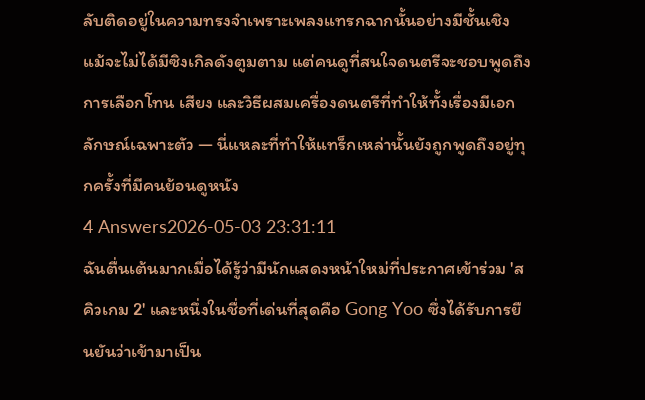ลับติดอยู่ในความทรงจำเพราะเพลงแทรกฉากนั้นอย่างมีชั้นเชิง แม้จะไม่ได้มีซิงเกิลดังตูมตาม แต่คนดูที่สนใจดนตรีจะชอบพูดถึงการเลือกโทน เสียง และวิธีผสมเครื่องดนตรีที่ทำให้ทั้งเรื่องมีเอกลักษณ์เฉพาะตัว — นี่แหละที่ทำให้แทร็กเหล่านั้นยังถูกพูดถึงอยู่ทุกครั้งที่มีคนย้อนดูหนัง
4 Answers2026-05-03 23:31:11
ฉันตื่นเต้นมากเมื่อได้รู้ว่ามีนักแสดงหน้าใหม่ที่ประกาศเข้าร่วม 'สคิวเกม 2' และหนึ่งในชื่อที่เด่นที่สุดคือ Gong Yoo ซึ่งได้รับการยืนยันว่าเข้ามาเป็น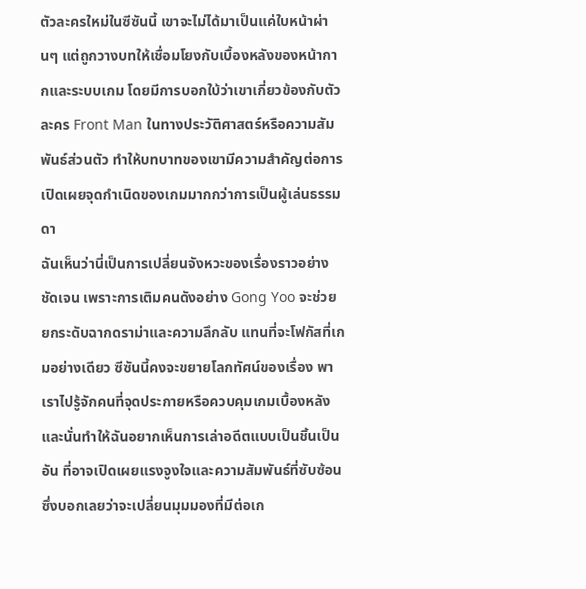ตัวละครใหม่ในซีซันนี้ เขาจะไม่ได้มาเป็นแค่ใบหน้าผ่านๆ แต่ถูกวางบทให้เชื่อมโยงกับเบื้องหลังของหน้ากากและระบบเกม โดยมีการบอกใบ้ว่าเขาเกี่ยวข้องกับตัวละคร Front Man ในทางประวัติศาสตร์หรือความสัมพันธ์ส่วนตัว ทำให้บทบาทของเขามีความสำคัญต่อการเปิดเผยจุดกำเนิดของเกมมากกว่าการเป็นผู้เล่นธรรมดา
ฉันเห็นว่านี่เป็นการเปลี่ยนจังหวะของเรื่องราวอย่างชัดเจน เพราะการเติมคนดังอย่าง Gong Yoo จะช่วยยกระดับฉากดราม่าและความลึกลับ แทนที่จะโฟกัสที่เกมอย่างเดียว ซีซันนี้คงจะขยายโลกทัศน์ของเรื่อง พาเราไปรู้จักคนที่จุดประกายหรือควบคุมเกมเบื้องหลัง และนั่นทำให้ฉันอยากเห็นการเล่าอดีตแบบเป็นชิ้นเป็นอัน ที่อาจเปิดเผยแรงจูงใจและความสัมพันธ์ที่ซับซ้อน ซึ่งบอกเลยว่าจะเปลี่ยนมุมมองที่มีต่อเก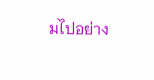มไปอย่าง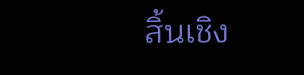สิ้นเชิง